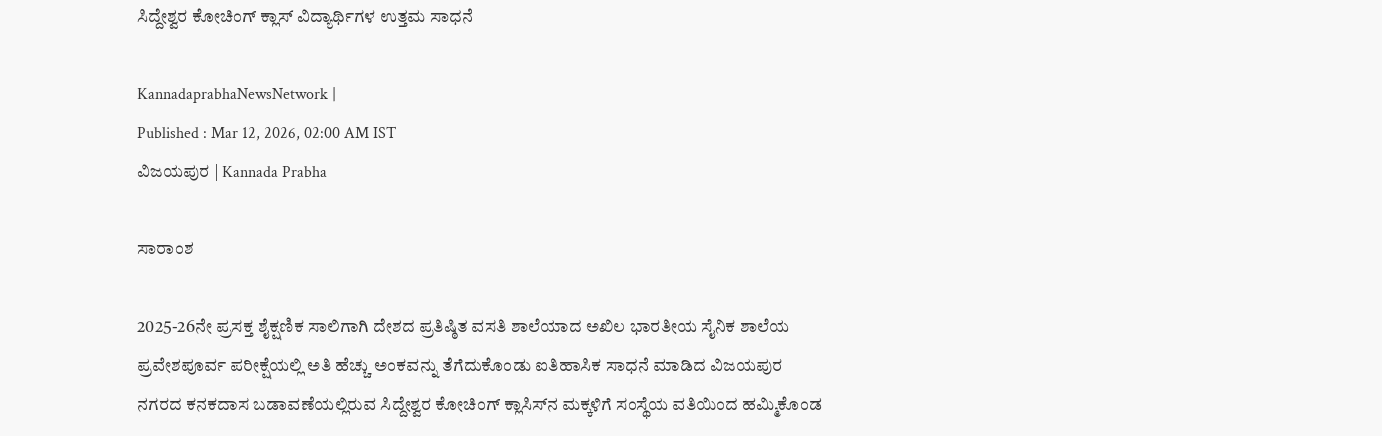ಸಿದ್ದೇಶ್ವರ ಕೋಚಿಂಗ್ ಕ್ಲಾಸ್‌ ವಿದ್ಯಾರ್ಥಿಗಳ ಉತ್ತಮ ಸಾಧನೆ

KannadaprabhaNewsNetwork |
Published : Mar 12, 2026, 02:00 AM IST
ವಿಜಯಪುರ | Kannada Prabha

ಸಾರಾಂಶ

2025-26ನೇ ಪ್ರಸಕ್ತ ಶೈಕ್ಷಣಿಕ ಸಾಲಿಗಾಗಿ ದೇಶದ ಪ್ರತಿಷ್ಠಿತ ವಸತಿ ಶಾಲೆಯಾದ ಅಖಿಲ ಭಾರತೀಯ ಸೈನಿಕ ಶಾಲೆಯ ಪ್ರವೇಶಪೂರ್ವ ಪರೀಕ್ಷೆಯಲ್ಲಿ ಅತಿ ಹೆಚ್ಚು ಅಂಕವನ್ನು ತೆಗೆದುಕೊಂಡು ಐತಿಹಾಸಿಕ ಸಾಧನೆ ಮಾಡಿದ ವಿಜಯಪುರ ನಗರದ ಕನಕದಾಸ ಬಡಾವಣೆಯಲ್ಲಿರುವ ಸಿದ್ದೇಶ್ವರ ಕೋಚಿಂಗ್ ಕ್ಲಾಸಿಸ್‌ನ ಮಕ್ಕಳಿಗೆ ಸಂಸ್ಥೆಯ ವತಿಯಿಂದ ಹಮ್ಮಿಕೊಂಡ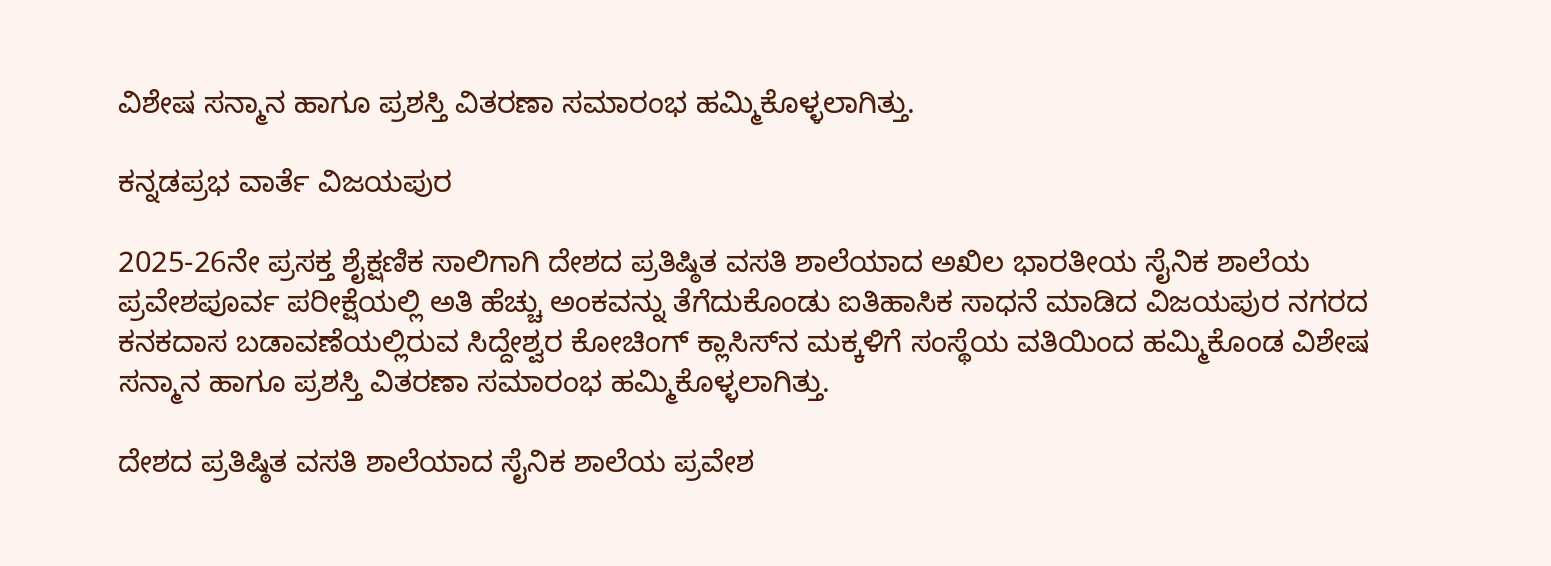ವಿಶೇಷ ಸನ್ಮಾನ ಹಾಗೂ ಪ್ರಶಸ್ತಿ ವಿತರಣಾ ಸಮಾರಂಭ ಹಮ್ಮಿಕೊಳ್ಳಲಾಗಿತ್ತು.

ಕನ್ನಡಪ್ರಭ ವಾರ್ತೆ ವಿಜಯಪುರ

2025-26ನೇ ಪ್ರಸಕ್ತ ಶೈಕ್ಷಣಿಕ ಸಾಲಿಗಾಗಿ ದೇಶದ ಪ್ರತಿಷ್ಠಿತ ವಸತಿ ಶಾಲೆಯಾದ ಅಖಿಲ ಭಾರತೀಯ ಸೈನಿಕ ಶಾಲೆಯ ಪ್ರವೇಶಪೂರ್ವ ಪರೀಕ್ಷೆಯಲ್ಲಿ ಅತಿ ಹೆಚ್ಚು ಅಂಕವನ್ನು ತೆಗೆದುಕೊಂಡು ಐತಿಹಾಸಿಕ ಸಾಧನೆ ಮಾಡಿದ ವಿಜಯಪುರ ನಗರದ ಕನಕದಾಸ ಬಡಾವಣೆಯಲ್ಲಿರುವ ಸಿದ್ದೇಶ್ವರ ಕೋಚಿಂಗ್ ಕ್ಲಾಸಿಸ್‌ನ ಮಕ್ಕಳಿಗೆ ಸಂಸ್ಥೆಯ ವತಿಯಿಂದ ಹಮ್ಮಿಕೊಂಡ ವಿಶೇಷ ಸನ್ಮಾನ ಹಾಗೂ ಪ್ರಶಸ್ತಿ ವಿತರಣಾ ಸಮಾರಂಭ ಹಮ್ಮಿಕೊಳ್ಳಲಾಗಿತ್ತು.

ದೇಶದ ಪ್ರತಿಷ್ಠಿತ ವಸತಿ ಶಾಲೆಯಾದ ಸೈನಿಕ ಶಾಲೆಯ ಪ್ರವೇಶ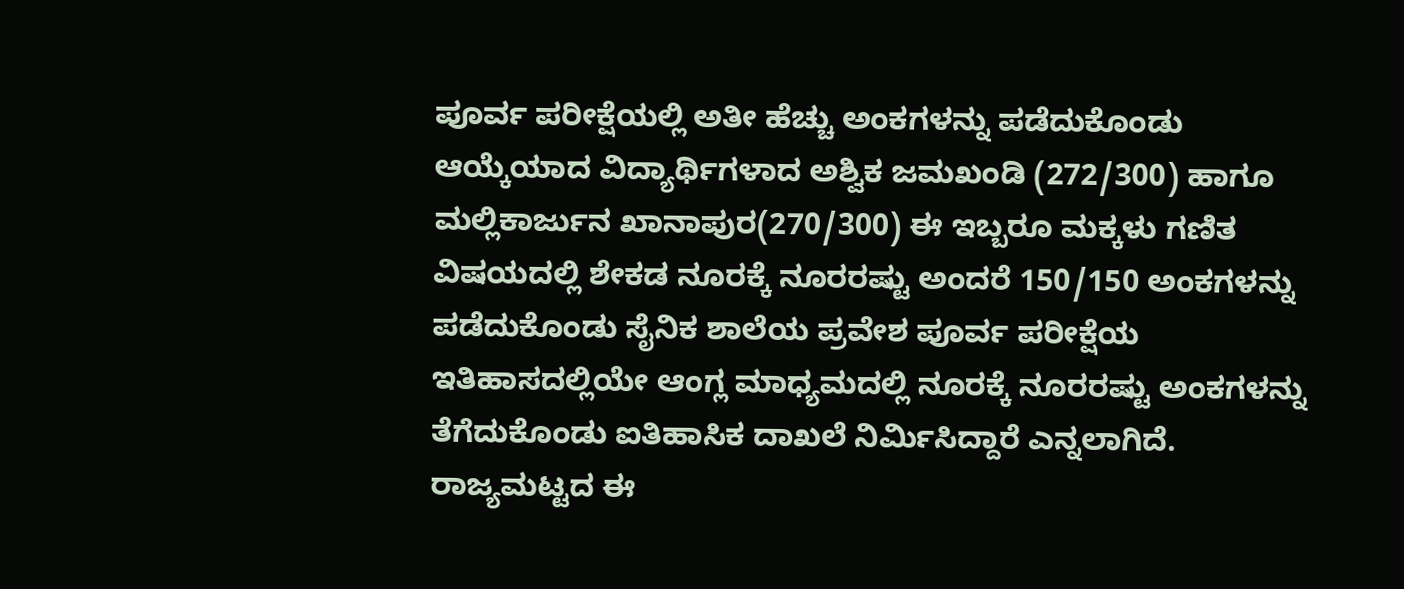ಪೂರ್ವ ಪರೀಕ್ಷೆಯಲ್ಲಿ ಅತೀ ಹೆಚ್ಚು ಅಂಕಗಳನ್ನು ಪಡೆದುಕೊಂಡು ಆಯ್ಕೆಯಾದ ವಿದ್ಯಾರ್ಥಿಗಳಾದ ಅಶ್ವಿಕ ಜಮಖಂಡಿ (272/300) ಹಾಗೂ ಮಲ್ಲಿಕಾರ್ಜುನ ಖಾನಾಪುರ(270/300) ಈ ಇಬ್ಬರೂ ಮಕ್ಕಳು ಗಣಿತ ವಿಷಯದಲ್ಲಿ ಶೇಕಡ ನೂರಕ್ಕೆ ನೂರರಷ್ಟು ಅಂದರೆ 150/150 ಅಂಕಗಳನ್ನು ಪಡೆದುಕೊಂಡು ಸೈನಿಕ ಶಾಲೆಯ ಪ್ರವೇಶ ಪೂರ್ವ ಪರೀಕ್ಷೆಯ ಇತಿಹಾಸದಲ್ಲಿಯೇ ಆಂಗ್ಲ ಮಾಧ್ಯಮದಲ್ಲಿ ನೂರಕ್ಕೆ ನೂರರಷ್ಟು ಅಂಕಗಳನ್ನು ತೆಗೆದುಕೊಂಡು ಐತಿಹಾಸಿಕ ದಾಖಲೆ ನಿರ್ಮಿಸಿದ್ದಾರೆ ಎನ್ನಲಾಗಿದೆ. ರಾಜ್ಯಮಟ್ಟದ ಈ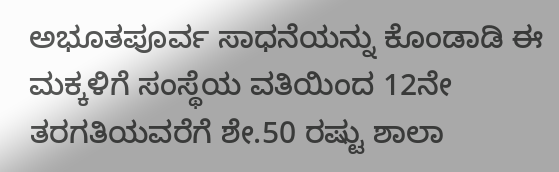ಅಭೂತಪೂರ್ವ ಸಾಧನೆಯನ್ನು ಕೊಂಡಾಡಿ ಈ ಮಕ್ಕಳಿಗೆ ಸಂಸ್ಥೆಯ ವತಿಯಿಂದ 12ನೇ ತರಗತಿಯವರೆಗೆ ಶೇ.50 ರಷ್ಟು ಶಾಲಾ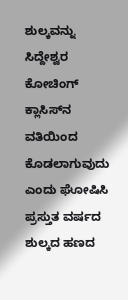ಶುಲ್ಕವನ್ನು ಸಿದ್ದೇಶ್ವರ ಕೋಚಿಂಗ್ ಕ್ಲಾಸಿಸ್‌ನ ವತಿಯಿಂದ ಕೊಡಲಾಗುವುದು ಎಂದು ಘೋಷಿಸಿ ಪ್ರಸ್ತುತ ವರ್ಷದ ಶುಲ್ಕದ ಹಣದ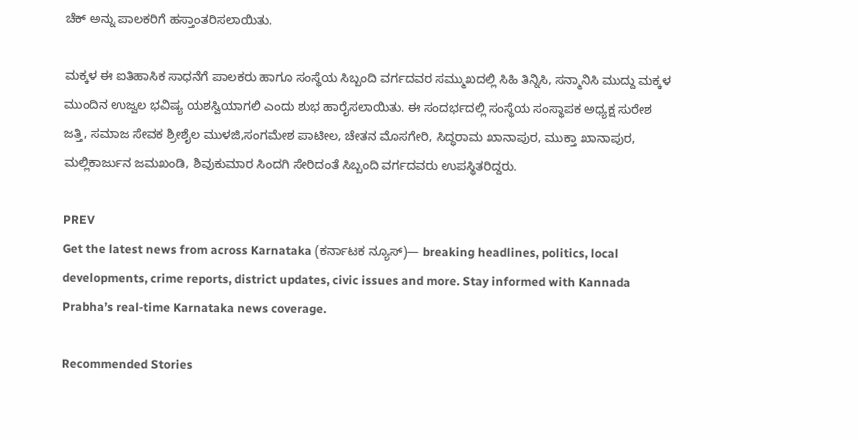ಚೆಕ್ ಅನ್ನು ಪಾಲಕರಿಗೆ ಹಸ್ತಾಂತರಿಸಲಾಯಿತು.

ಮಕ್ಕಳ ಈ ಐತಿಹಾಸಿಕ ಸಾಧನೆಗೆ ಪಾಲಕರು ಹಾಗೂ ಸಂಸ್ಥೆಯ ಸಿಬ್ಬಂದಿ ವರ್ಗದವರ ಸಮ್ಮುಖದಲ್ಲಿ ಸಿಹಿ ತಿನ್ನಿಸಿ, ಸನ್ಮಾನಿಸಿ ಮುದ್ದು ಮಕ್ಕಳ ಮುಂದಿನ ಉಜ್ವಲ ಭವಿಷ್ಯ ಯಶಸ್ವಿಯಾಗಲಿ ಎಂದು ಶುಭ ಹಾರೈಸಲಾಯಿತು. ಈ ಸಂದರ್ಭದಲ್ಲಿ ಸಂಸ್ಥೆಯ ಸಂಸ್ಥಾಪಕ ಅಧ್ಯಕ್ಷ ಸುರೇಶ ಜತ್ತಿ, ಸಮಾಜ ಸೇವಕ ಶ್ರೀಶೈಲ ಮುಳಜಿ,ಸಂಗಮೇಶ ಪಾಟೀಲ, ಚೇತನ ಮೊಸಗೇರಿ, ಸಿದ್ಧರಾಮ ಖಾನಾಪುರ, ಮುಕ್ತಾ ಖಾನಾಪುರ, ಮಲ್ಲಿಕಾರ್ಜುನ ಜಮಖಂಡಿ, ಶಿವುಕುಮಾರ ಸಿಂದಗಿ ಸೇರಿದಂತೆ ಸಿಬ್ಬಂದಿ ವರ್ಗದವರು ಉಪಸ್ಥಿತರಿದ್ದರು.

PREV
Get the latest news from across Karnataka (ಕರ್ನಾಟಕ ನ್ಯೂಸ್)— breaking headlines, politics, local developments, crime reports, district updates, civic issues and more. Stay informed with Kannada Prabha’s real‑time Karnataka news coverage.

Recommended Stories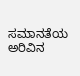ಸಮಾನತೆಯ ಅರಿವಿನ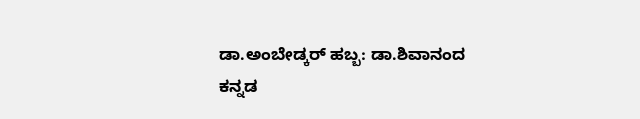ಡಾ.ಅಂಬೇಡ್ಕರ್‌ ಹಬ್ಬ: ಡಾ.ಶಿವಾನಂದ
ಕನ್ನಡ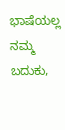ಭಾಷೆಯಲ್ಲ ನಮ್ಮ ಬದುಕು,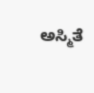ಅಸ್ಮಿತೆ